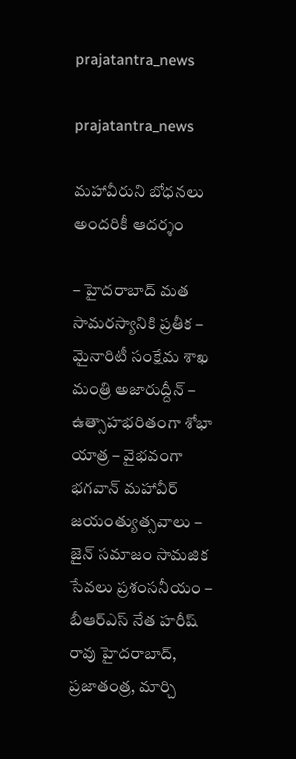prajatantra_news

prajatantra_news

మహావీరుని బోధనలు అందరికీ ఆదర్శం

– హైదరాబాద్ మత సామరస్యానికి ప్రతీక – మైనారిటీ సంక్షేమ శాఖ మంత్రి అజారుద్దీన్ – ఉత్సాహభరితంగా శోభా యాత్ర – వైభవంగా భగవాన్ మహావీర్ జయంత్యుత్సవాలు – జైన్ సమాజం సామజిక సేవలు ప్రశంసనీయం – బీఆర్ఎస్ నేత‌ హరీష్ రావు హైద‌రాబాద్‌, ప్ర‌జాతంత్ర‌, మార్చి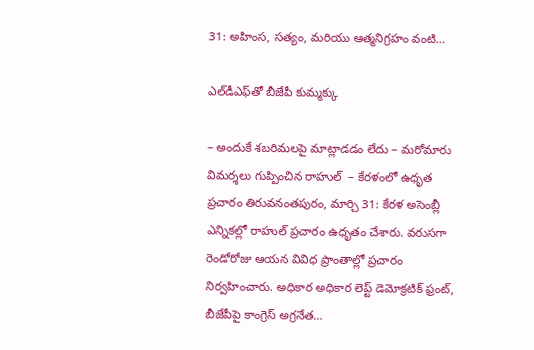31: అహింస, సత్యం, మరియు ఆత్మనిగ్రహం వంటి…

ఎల్‌డీఎఫ్‌తో బీజేపీ కుమ్మక్కు

– అందుకే శబరిమలపై మాట్లాడడం లేదు – మరోమారు విమర్శలు గుప్పించిన రాహుల్‌ ‌ – కేరళంలో ఉధృత ప్రచారం తిరువనంతపురం, మార్చి 31: కేరళ అసెంబ్లీ ఎన్నికల్లో రాహుల్‌ ‌ప్రచారం ఉధృతం చేశారు. వరుసగా రెండోరోజు ఆయన వివిధ ప్రాంతాల్లో ప్రచారం నిర్వహించారు. అధికార అధికార లెప్ట్ ‌డెమోక్రటిక్‌ ‌ఫ్రంట్‌, బీజేపీపై కాంగ్రెస్‌ అ‌గ్రనేత…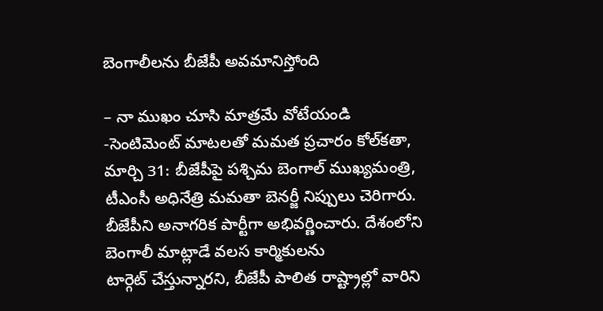బెంగాలీలను బీజేపీ అవమానిస్తోంది

– నా ముఖం చూసి మాత్రమే వోటేయండి -సెంటిమెంట్‌ ‌మాటలతో మమత ప్రచారం కోల్‌కతా, మార్చి 31: బీజేపీపై పశ్చిమ బెంగాల్‌ ‌ముఖ్యమంత్రి, టీఎంసీ అధినేత్రి మమతా బెనర్జీ నిప్పులు చెరిగారు. బీజేపీని అనాగరిక పార్టీగా అభివర్ణించారు. దేశంలోని బెంగాలీ మాట్లాడే వలస కార్మికులను టార్గెట్‌ ‌చేస్తున్నారని, బీజేపీ పాలిత రాష్ట్రాల్లో వారిని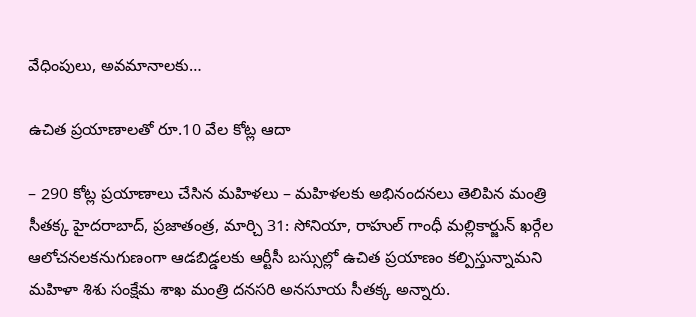వేధింపులు, అవమానాలకు…

ఉచిత ప్రయాణాలతో రూ.10 వేల కోట్ల ఆదా

– 290 కోట్ల ప్రయాణాలు చేసిన మహిళలు – మహిళలకు అభినందనలు తెలిపిన మంత్రి సీతక్క హైదరాబాద్, ప్రజాతంత్ర, మార్చి 31: సోనియా, రాహుల్ గాంధీ మల్లికార్జున్ ఖర్గేల ఆలోచనలకనుగుణంగా ఆడబిడ్డలకు ఆర్టీసీ బస్సుల్లో ఉచిత ప్రయాణం కల్పిస్తున్నామని మహిళా శిశు సంక్షేమ శాఖ మంత్రి దనసరి అనసూయ సీతక్క అన్నారు.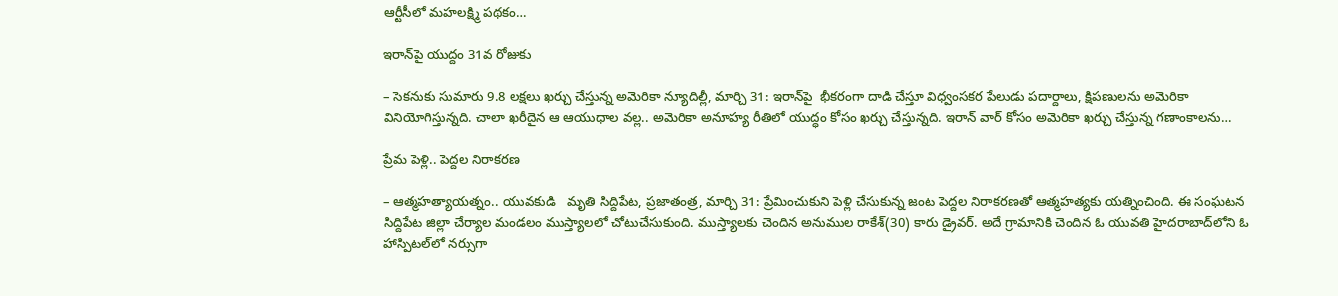ఆర్టీసీలో మహలక్ష్మి పథకం…

ఇరాన్‌పై యుద్దం 31వ రోజుకు

– సెకనుకు సుమారు 9.8 లక్షలు ఖర్చు చేస్తున్న అమెరికా న్యూదిల్లీ, మార్చి 31: ఇరాన్‌పై  భీకరంగా దాడి చేస్తూ విధ్వంసకర పేలుడు పదార్దాలు, క్షిపణులను అమెరికా వినియోగిస్తున్నది. చాలా ఖరీదైన ఆ ఆయుధాల వల్ల.. అమెరికా అనూహ్య రీతిలో యుద్ధం కోసం ఖర్చు చేస్తున్నది. ఇరాన్‌ ‌వార్‌ ‌కోసం అమెరికా ఖర్చు చేస్తున్న గణాంకాలను…

ప్రేమ పెళ్లి.. పెద్దల నిరాకరణ

– ఆత్మహత్యాయత్నం.. యువకుడి   మృతి సిద్దిపేట, ప్రజాతంత్ర, మార్చి 31: ప్రేమించుకుని పెళ్లి చేసుకున్న జంట పెద్దల నిరాకరణతో ఆత్మహత్యకు యత్నించింది. ఈ సంఘటన సిద్దిపేట జిల్లా చేర్యాల మండలం ముస్త్యాలలో చోటుచేసుకుంది. ముస్త్యాలకు చెందిన అనుముల రాకేశ్(30) కారు డ్రైవ‌ర్. అదే గ్రామానికి చెందిన ఓ యువతి హైదరాబాద్‌లోని ఓ హాస్పిటల్‌లో నర్సుగా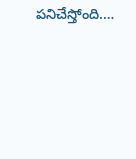పనిచేస్తోంది.…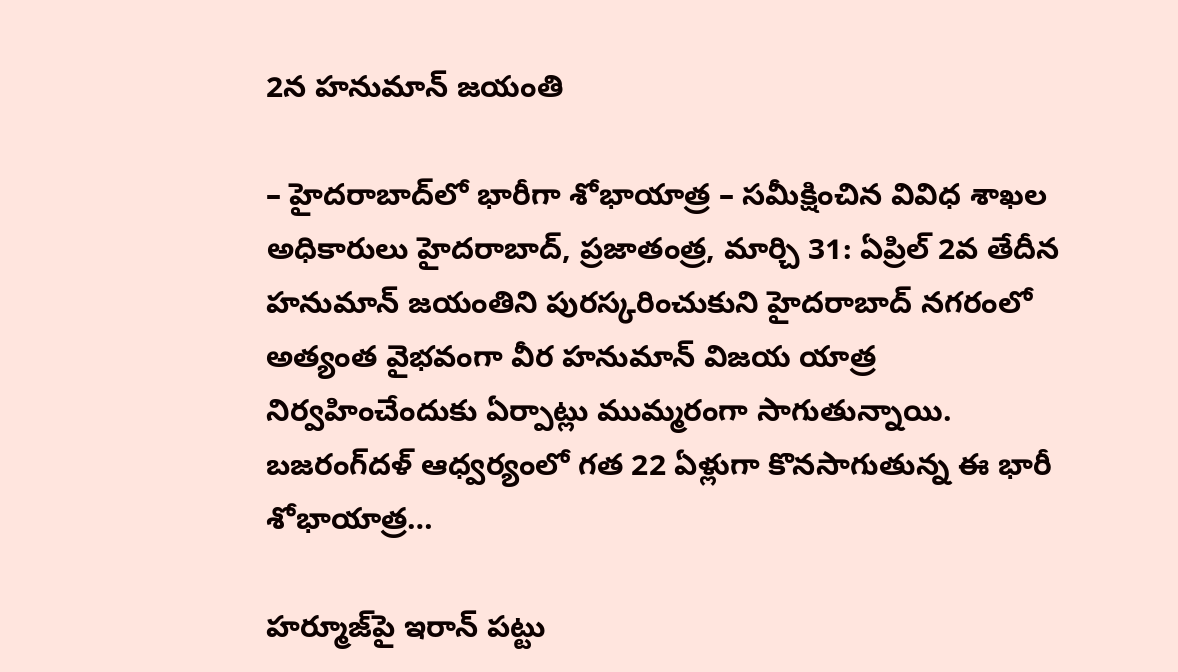2న హనుమాన్ జయంతి

– హైదరాబాద్‌లో భారీగా శోభాయాత్ర – సమీక్షించిన వివిధ శాఖల అధికారులు హైదరాబాద్, ప్రజాతంత్ర, మార్చి 31: ఏప్రిల్ 2వ తేదీన హనుమాన్ జయంతిని పురస్కరించుకుని హైదరాబాద్ నగరంలో అత్యంత వైభవంగా వీర హనుమాన్ విజయ యాత్ర నిర్వహించేందుకు ఏర్పాట్లు ముమ్మరంగా సాగుతున్నాయి. బజరంగ్‌దళ్ ఆధ్వర్యంలో గత 22 ఏళ్లుగా కొనసాగుతున్న ఈ భారీ శోభాయాత్ర…

హర్మూజ్‌పై ఇరాన్ పట్టు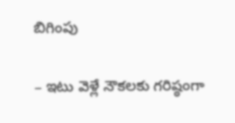బిగింపు

– ఇటు వెళ్లే నౌకలకు గరిష్ఠంగా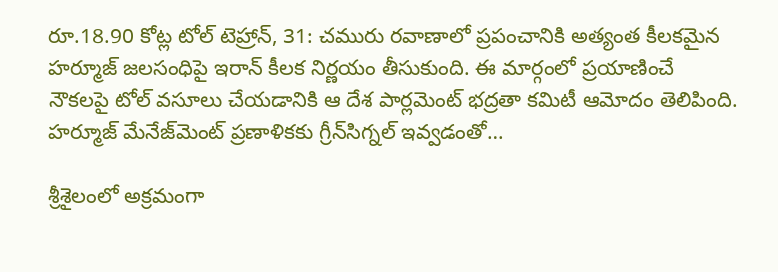రూ.18.90 కోట్ల టోల్ టెహ్రాన్, 31: చమురు రవాణాలో ప్రపంచానికి అత్యంత కీలకమైన హర్మూజ్ జలసంధిపై ఇరాన్ కీలక నిర్ణయం తీసుకుంది. ఈ మార్గంలో ప్రయాణించే నౌకలపై టోల్ వసూలు చేయడానికి ఆ దేశ పార్లమెంట్ భద్రతా కమిటీ ఆమోదం తెలిపింది. హర్మూజ్ మేనేజ్‌మెంట్ ప్రణాళికకు గ్రీన్‌సిగ్నల్ ఇవ్వడంతో…

శ్రీశైలంలో అక్రమంగా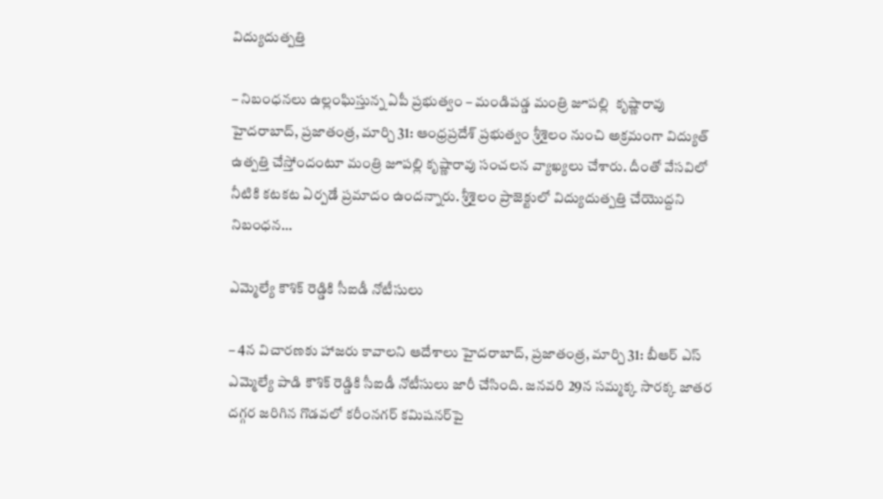విద్యుదుత్పత్తి

– నిబంధనలు ఉల్లంఘిస్తున్న ఏపీ ప్రభుత్వం – మండిపడ్డ మంత్రి జూపల్లి  కృష్ణారావు హైదరాబాద్, ప్రజాతంత్ర, మార్చి 31: ఆంధ్రప్రదేశ్ ప్రభుత్వం శ్రీశైలం నుంచి అక్రమంగా విద్యుత్ ఉత్పత్తి చేస్తోందంటూ మంత్రి జూపల్లి కృష్ణారావు సంచలన వ్యాఖ్యలు చేశారు. దీంతో వేసవిలో నీటికి కటకట ఏర్పడే ప్రమాదం ఉందన్నారు. శ్రీశైలం ప్రాజెక్టులో విద్యుదుత్ప‌త్తి చేయొద్దని నిబంధన…

ఎమ్మెల్యే కౌశిక్ రెడ్డికి సీఐడీ నోటీసులు

– 4న విచారణకు హాజరు కావాలని ఆదేశాలు హైదరాబాద్, ప్రజాతంత్ర, మార్చి 31: బీఆర్ ఎస్ ఎమ్మెల్యే పాడి కౌశిక్ రెడ్డికి సీఐడీ నోటీసులు జారీ చేసింది. జనవరి 29న సమ్మక్క సారక్క జాతర దగ్గర జరిగిన గొడవలో కరీంనగర్ కమిషనర్‌పై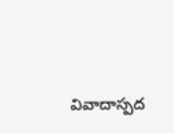వివాదాస్పద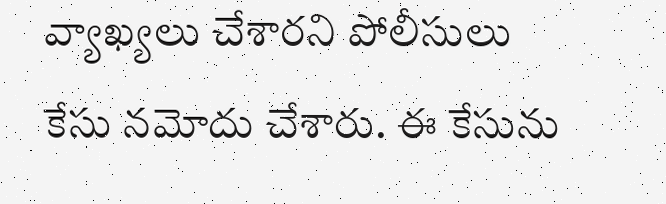వ్యాఖ్యలు చేశారని పోలీసులు కేసు నమోదు చేశారు. ఈ కేసును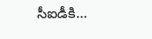సీఐడీకి…